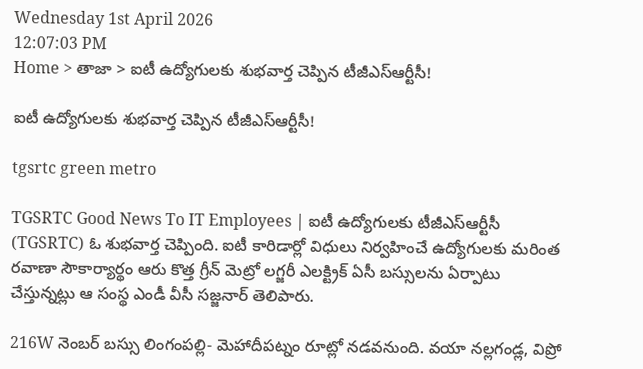Wednesday 1st April 2026
12:07:03 PM
Home > తాజా > ఐటీ ఉద్యోగులకు శుభవార్త చెప్పిన టీజీఎస్ఆర్టీసీ!

ఐటీ ఉద్యోగులకు శుభవార్త చెప్పిన టీజీఎస్ఆర్టీసీ!

tgsrtc green metro

TGSRTC Good News To IT Employees | ఐటీ ఉద్యోగులకు టీజీఎస్ఆర్టీసీ (TGSRTC) ఓ శుభవార్త చెప్పింది. ఐటీ కారిడార్లో విధులు నిర్వహించే ఉద్యోగులకు మరింత రవాణా సౌకార్యార్థం ఆరు కొత్త గ్రీన్ మెట్రో లగ్జరీ ఎలక్ట్రిక్ ఏసీ బస్సులను ఏర్పాటు చేస్తున్నట్లు ఆ సంస్థ ఎండీ వీసీ సజ్జనార్ తెలిపారు.

216W నెంబర్ బస్సు లింగంపల్లి- మెహాదీపట్నం రూట్లో నడవనుంది. వయా నల్లగండ్ల, విప్రో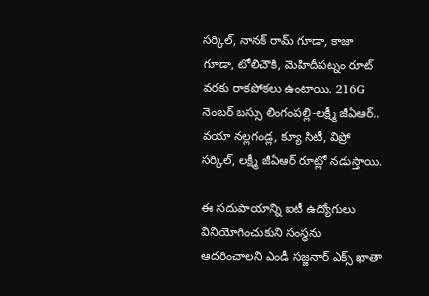సర్కిల్, నానక్ రామ్ గూడా, కాజా గూడా, టోలిచౌకి, మెహిదీపట్నం రూట్ వరకు రాకపోకలు ఉంటాయి. 216G నెంబర్ బస్సు లింగంపల్లి-లక్ష్మీ జీఏఆర్.. వయా నల్లగండ్ల, క్యూ సిటీ, విప్రో సర్కిల్, లక్ష్మీ జీఏఆర్ రూట్లో నడుస్తాయి.

ఈ సదుపాయాన్ని ఐటీ ఉద్యోగులు వినియోగించుకుని సంస్థను ఆదరించాలని ఎండీ సజ్జనార్ ఎక్స్ ఖాతా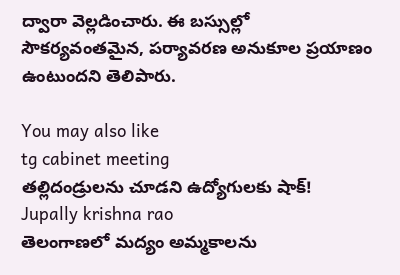ద్వారా వెల్లడించారు. ఈ బస్సుల్లో సౌకర్యవంతమైన, పర్యావరణ అనుకూల ప్రయాణం ఉంటుందని తెలిపారు.

You may also like
tg cabinet meeting
తల్లిదండ్రులను చూడని ఉద్యోగులకు షాక్!
Jupally krishna rao
తెలంగాణలో మ‌ద్యం అమ్మ‌కాల‌ను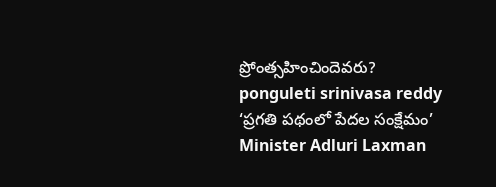ప్రోంత్స‌హించిందెవ‌రు?
ponguleti srinivasa reddy
‘ప్రగతి పథంలో పేదల సంక్షేమం’
Minister Adluri Laxman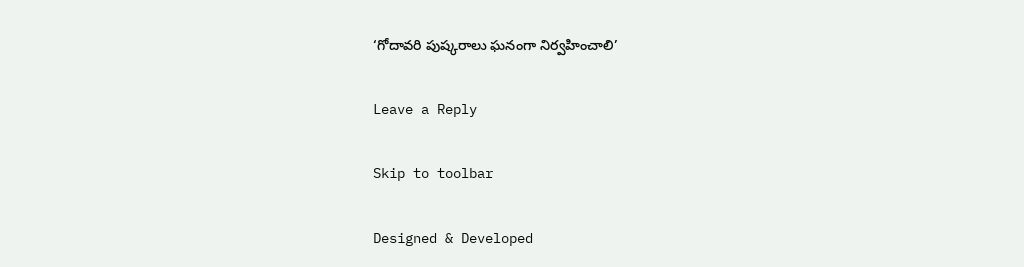‘గోదావరి పుష్కరాలు ఘనంగా నిర్వహించాలి’

Leave a Reply

Skip to toolbar

Designed & Developed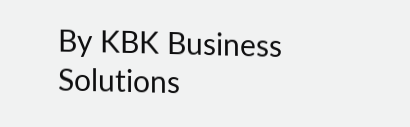By KBK Business Solutions